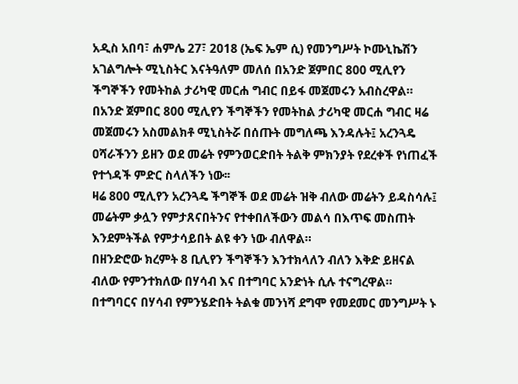አዲስ አበባ፣ ሐምሌ 27፣ 2018 (ኤፍ ኤም ሲ) የመንግሥት ኮሙኒኬሽን አገልግሎት ሚኒስትር እናትዓለም መለሰ በአንድ ጀምበር 800 ሚሊየን ችግኞችን የመትከል ታሪካዊ መርሐ ግብር በይፋ መጀመሩን አብስረዋል።
በአንድ ጀምበር 800 ሚሊየን ችግኞችን የመትከል ታሪካዊ መርሐ ግብር ዛሬ መጀመሩን አስመልክቶ ሚኒስትሯ በሰጡት መግለጫ እንዳሉት፤ አረንጓዴ ዐሻራችንን ይዘን ወደ መሬት የምንወርድበት ትልቅ ምክንያት የደረቀች የነጠፈች የተጎዳች ምድር ስላለችን ነው፡፡
ዛሬ 800 ሚሊየን አረንጓዴ ችግኞች ወደ መሬት ዝቅ ብለው መሬትን ይዳስሳሉ፤ መሬትም ቃሏን የምታጸናበትንና የተቀበለችውን መልሳ በእጥፍ መስጠት እንደምትችል የምታሳይበት ልዩ ቀን ነው ብለዋል።
በዘንድሮው ክረምት 8 ቢሊየን ችግኞችን እንተክላለን ብለን እቅድ ይዘናል ብለው የምንተክለው በሃሳብ እና በተግባር አንድነት ሲሉ ተናግረዋል።
በተግባርና በሃሳብ የምንሄድበት ትልቁ መንነሻ ደግሞ የመደመር መንግሥት ኑ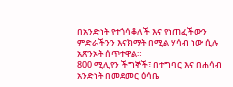በአንድነት የተጎሳቆለች እና የነጠፈችውን ምድራችንን እናክማት በሚል ሃሳብ ነው ሲሉ አጽንኦት ሰጥተዋል።
800 ሚሊየን ችግኞች፣ በተግባር እና በሐሳብ አንድነት በመደመር ዕሳቤ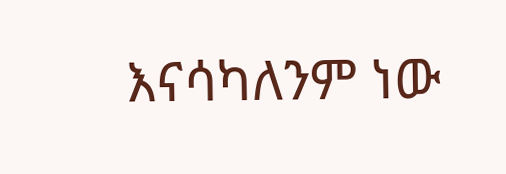እናሳካለንም ነው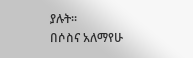ያሉት፡፡
በሶስና አለማየሁ